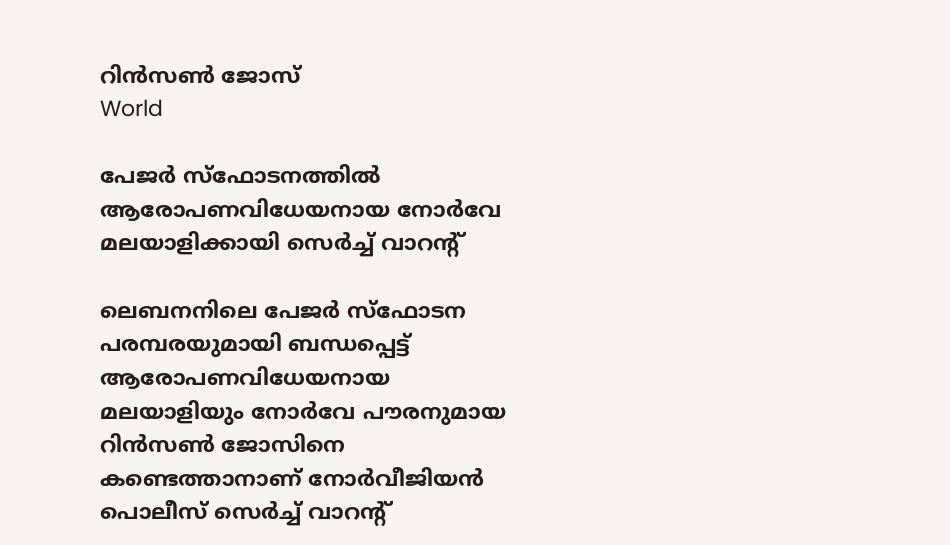റിൻസൺ ജോസ്
World

പേജര്‍ സ്‌ഫോടനത്തിൽ ആരോപണവിധേയനായ നോർവേ മലയാളിക്കായി സെര്‍ച്ച് വാറന്‍റ്

ലെബനനിലെ പേജര്‍ സ്‌ഫോടന പരമ്പരയുമായി ബന്ധപ്പെട്ട് ആരോപണവിധേയനായ മലയാളിയും നോര്‍വേ പൗരനുമായ റിന്‍സണ്‍ ജോസിനെ കണ്ടെത്താനാണ് നോർവീജിയൻ പൊലീസ് സെർച്ച് വാറന്‍റ്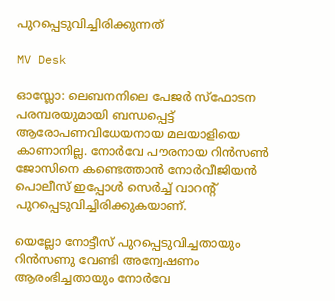പുറപ്പെടുവിച്ചിരിക്കുന്നത്

MV Desk

ഓസ്ലോ: ലെബനനിലെ പേജര്‍ സ്‌ഫോടന പരമ്പരയുമായി ബന്ധപ്പെട്ട് ആരോപണവിധേയനായ മലയാളിയെ കാണാനില്ല. നോര്‍വേ പൗരനായ റിന്‍സണ്‍ ജോസിനെ കണ്ടെത്താൻ നോർവീജിയൻ പൊലീസ് ഇപ്പോൾ സെർച്ച് വാറന്‍റ് പുറപ്പെടുവിച്ചിരിക്കുകയാണ്.

യെല്ലോ നോട്ടീസ് പുറപ്പെടുവിച്ചതായും റിൻസണു വേണ്ടി അന്വേഷണം ആരംഭിച്ചതായും നോർവേ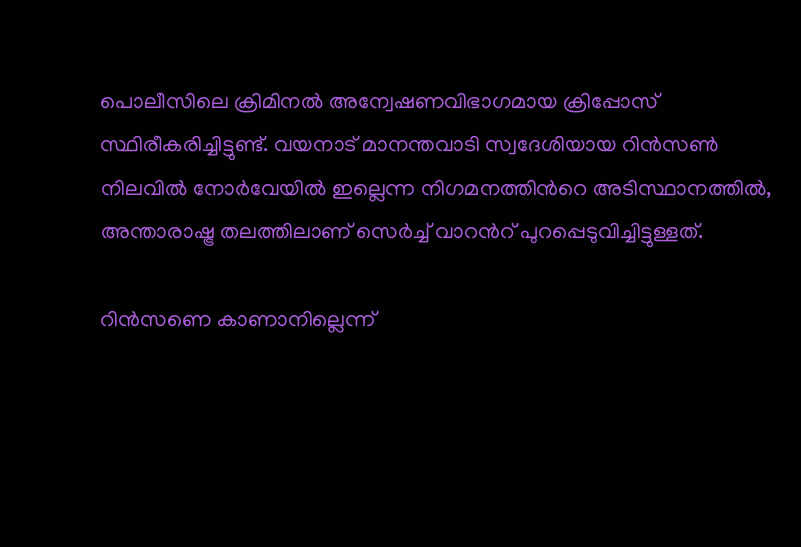പൊലീസിലെ ക്രിമിനല്‍ അന്വേഷണവിഭാഗമായ ക്രിപ്പോസ് സ്ഥിരീകരിച്ചിട്ടുണ്ട്. വയനാട് മാനന്തവാടി സ്വദേശിയായ റിൻസൺ നിലവിൽ നോർവേയിൽ ഇല്ലെന്ന നിഗമനത്തിന്‍റെ അടിസ്ഥാനത്തിൽ, അന്താരാഷ്ട്ര തലത്തിലാണ് സെര്‍ച്ച് വാറന്‍റ് പുറപ്പെടുവിച്ചിട്ടുള്ളത്.

റിന്‍സണെ കാണാനില്ലെന്ന്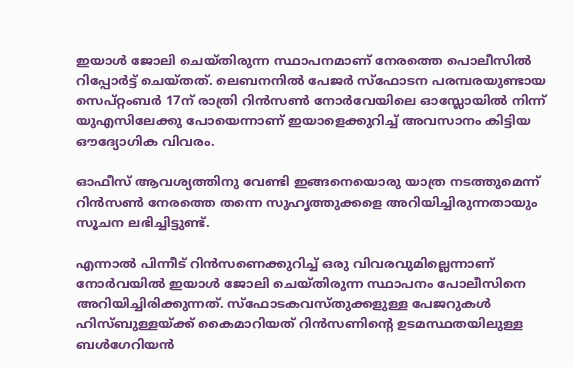ഇയാള്‍ ജോലി ചെയ്തിരുന്ന സ്ഥാപന‌മാണ് നേരത്തെ പൊലീസിൽ റിപ്പോര്‍ട്ട് ചെയ്തത്. ലെബനനില്‍ പേജര്‍ സ്‌ഫോടന പരമ്പരയുണ്ടായ സെപ്റ്റംബർ 17ന് രാത്രി റിന്‍സണ്‍ നോര്‍വേയിലെ ഓസ്ലോയില്‍ നിന്ന് യുഎസിലേക്കു പോയെന്നാണ് ഇയാളെക്കുറിച്ച് അവസാനം കിട്ടിയ ഔദ്യോഗിക വിവരം.

ഓഫീസ് ആവശ്യത്തിനു വേണ്ടി ഇങ്ങനെയൊരു യാത്ര നടത്തുമെന്ന് റിൻസൺ നേരത്തെ തന്നെ സുഹൃത്തുക്കളെ അറിയിച്ചിരുന്നതായും സൂചന ലഭിച്ചിട്ടുണ്ട്.

എന്നാല്‍ പിന്നീട് റിന്‍സണെക്കുറിച്ച് ഒരു വിവരവുമില്ലെന്നാണ് നോര്‍വയില്‍ ഇയാള്‍ ജോലി ചെയ്തിരുന്ന സ്ഥാപനം പോലീസിനെ അറിയിച്ചിരിക്കുന്നത്. സ്‌ഫോടകവസ്തുക്കളുള്ള പേജറുകള്‍ ഹിസ്ബുള്ളയ്ക്ക് കൈമാറിയത് റിന്‍സണിന്‍റെ ഉടമസ്ഥതയിലുള്ള ബള്‍ഗേറിയന്‍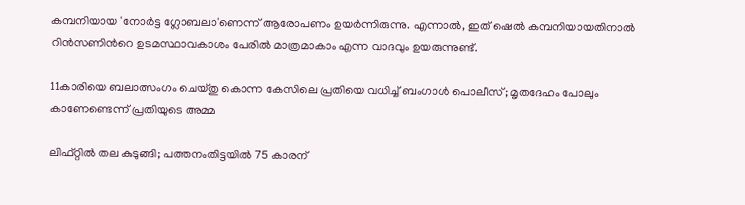കമ്പനിയായ 'നോര്‍ട്ട ഗ്ലോബലാ'ണെന്ന് ആരോപണം ഉയര്‍ന്നിരുന്നു. എന്നാൽ, ഇത് ഷെൽ കമ്പനിയായതിനാൽ റിൻസണിന്‍റെ ഉടമസ്ഥാവകാശം പേരിൽ മാത്രമാകാം എന്ന വാദവും ഉയരുന്നുണ്ട്.

11കാരിയെ ബലാത്സംഗം ചെയ്തു കൊന്ന കേസിലെ പ്രതിയെ വധിച്ച് ബംഗാൾ പൊലീസ്; മൃതദേഹം പോലും കാണേണ്ടെന്ന് പ്രതിയുടെ അമ്മ

ലിഫ്റ്റിൽ‌ തല കുടുങ്ങി; പത്തനംതിട്ടയിൽ 75 കാരന്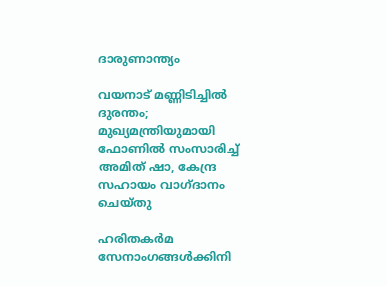ദാരുണാന്ത്യം

വയനാട് മണ്ണിടിച്ചിൽ ദുരന്തം; മുഖ്യമന്ത്രിയുമായി ഫോണിൽ സംസാരിച്ച് അമിത് ഷാ, കേന്ദ്ര സഹായം വാഗ്ദാനം ചെയ്തു

ഹരിതകർമ സേനാംഗങ്ങൾക്കിനി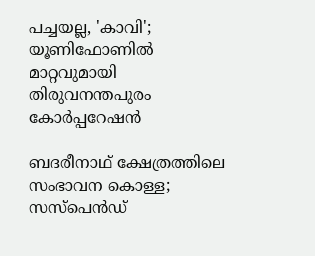പച്ചയല്ല, 'കാവി'; യൂണിഫോണിൽ മാറ്റവുമായി തിരുവനന്തപുരം കോർപ്പറേഷൻ

ബദരീനാഥ് ക്ഷേത്രത്തിലെ സംഭാവന കൊള്ള; സസ്പെൻഡ്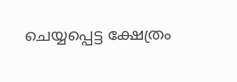ചെയ്യപ്പെട്ട ക്ഷേത്രം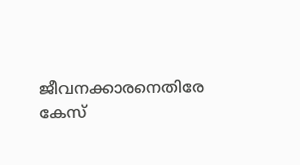ജീവനക്കാരനെതിരേ കേസ്